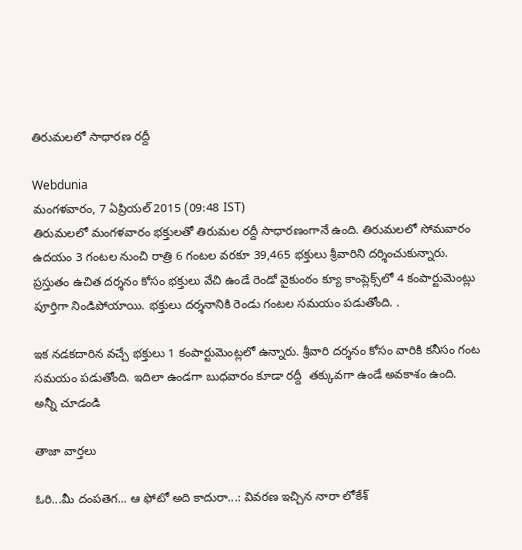తిరుమలలో సాధారణ రద్దీ

Webdunia
మంగళవారం, 7 ఏప్రియల్ 2015 (09:48 IST)
తిరుమలలో మంగళవారం భక్తులతో తిరుమల రద్దీ సాధారణంగానే ఉంది. తిరుమలలో సోమవారం ఉదయం 3 గంటల నుంచి రాత్రి 6 గంటల వరకూ 39,465 భక్తులు శ్రీవారిని దర్శించుకున్నారు. ప్రస్తుతం ఉచిత దర్శనం కోసం భక్తులు వేచి ఉండే రెండో వైకుంఠం క్యూ కాంప్లెక్స్‌లో 4 కంపార్టుమెంట్లు  పూర్తిగా నిండిపోయాయి. భక్తులు దర్శనానికి రెండు గంటల సమయం పడుతోంది. .

ఇక నడకదారిన వచ్చే భక్తులు 1 కంపార్టుమెంట్లలో ఉన్నారు. శ్రీవారి దర్శనం కోసం వారికి కనీసం గంట సమయం పడుతోంది. ఇదిలా ఉండగా బుధవారం కూడా రద్దీ  తక్కువగా ఉండే అవకాశం ఉంది.
అన్నీ చూడండి

తాజా వార్తలు

ఓరి...మీ దంపతెగ... ఆ ఫోటో అది కాదురా...: వివరణ ఇచ్చిన నారా లోకేశ్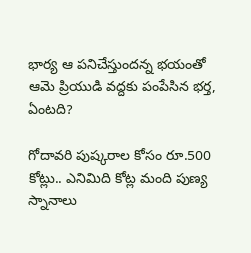భార్య ఆ పనిచేస్తుందన్న భయంతో ఆమె ప్రియుడి వద్దకు పంపేసిన భర్త, ఏంటది?

గోదావరి పుష్కరాల కోసం రూ.500 కోట్లు.. ఎనిమిది కోట్ల మంది పుణ్య స్నానాలు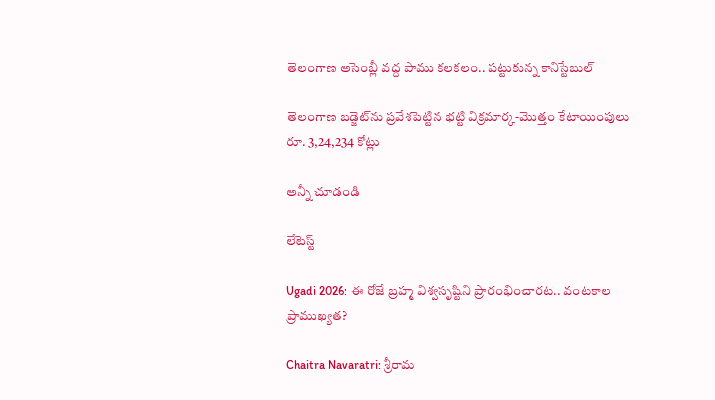తెలంగాణ అసెంబ్లీ వద్ద పాము కలకలం.. పట్టుకున్న కానిస్టేబుల్

తెలంగాణ బడ్జెట్‌ను ప్రవేశపెట్టిన భట్టి విక్రమార్క-మొత్తం కేటాయింపులు రూ. 3,24,234 కోట్లు

అన్నీ చూడండి

లేటెస్ట్

Ugadi 2026: ఈ రోజే బ్రహ్మ విశ్వసృష్టిని ప్రారంభించారట.. వంటకాల ప్రాముఖ్యత?

Chaitra Navaratri: శ్రీరామ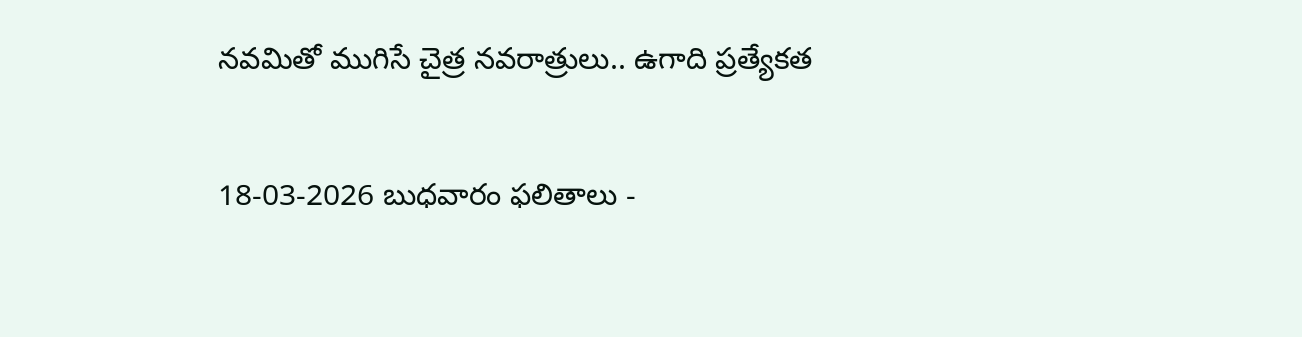నవమితో ముగిసే చైత్ర నవరాత్రులు.. ఉగాది ప్రత్యేకత

18-03-2026 బుధవారం ఫలితాలు -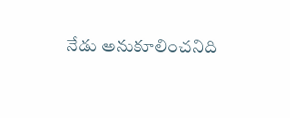నేడు అనుకూలించనిది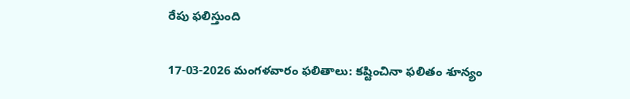రేపు ఫలిస్తుంది

17-03-2026 మంగళవారం ఫలితాలు: కష్టించినా ఫలితం శూన్యం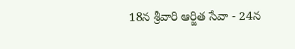18న శ్రీవారి ఆర్జిత సేవా - 24న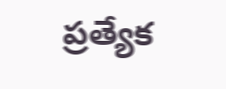ప్రత్యేక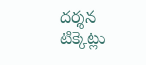దర్శన టిక్కెట్లు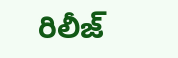రిలీజ్